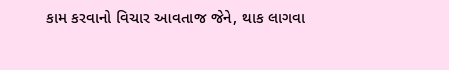કામ કરવાનો વિચાર આવતાજ જેને, થાક લાગવા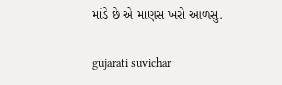માંડે છે એ માણસ ખરો આળસુ.

gujarati suvichar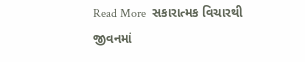Read More  સકારાત્મક વિચારથી જીવનમાં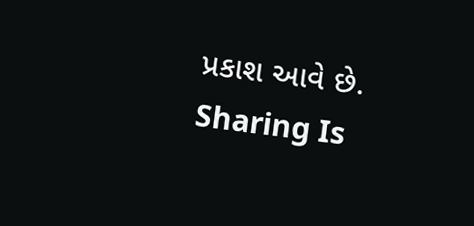પ્રકાશ આવે છે.
Sharing Is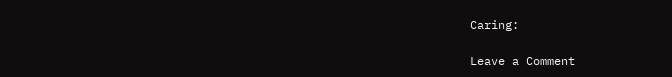Caring:

Leave a Comment